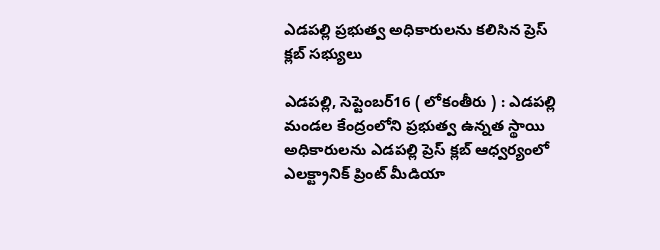ఎడపల్లి ప్రభుత్వ అధికారులను కలిసిన ప్రెస్ క్లబ్ సభ్యులు

ఎడపల్లి, సెప్టెంబర్16 ( లోకంతీరు ) : ఎడపల్లి మండల కేంద్రంలోని ప్రభుత్వ ఉన్నత స్థాయి అధికారులను ఎడపల్లి ప్రెస్ క్లబ్ ఆధ్వర్యంలో ఎలక్ట్రానిక్ ప్రింట్ మీడియా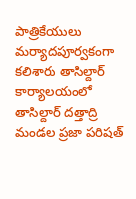పాత్రికేయులు మర్యాదపూర్వకంగా కలిశారు తాసిల్దార్ కార్యాలయంలో తాసిల్దార్ దత్తాద్రి మండల ప్రజా పరిషత్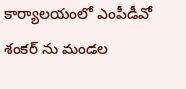కార్యాలయంలో ఎంపీడీవో శంకర్ ను మండల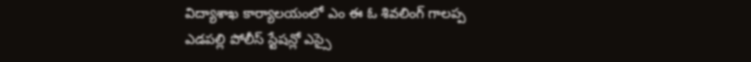విద్యాశాఖ కార్యాలయంలో ఎం ఈ ఓ శివలింగ్ గాలప్ప ఎడపల్లి పోలీస్ స్టేషన్లో ఎస్సై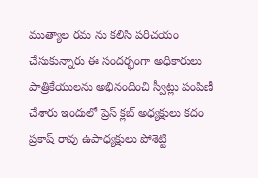ముత్యాల రమ ను కలిసి పరిచయం చేసుకున్నారు ఈ సందర్భంగా అధికారులు పాత్రికేయులను అభినందించి స్వీట్లు పంపిణీ చేశారు ఇందులో ప్రెస్ క్లబ్ అధ్యక్షులు కదం ప్రకాష్ రావు ఉపాధ్యక్షులు పోశెట్టి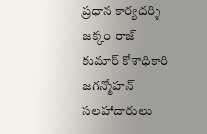ప్రధాన కార్యదర్శి జక్కం రాజ్ కుమార్ కోశాధికారి జగన్మోహన్ సలహాదారులు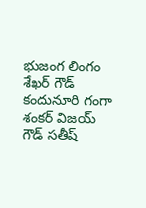భుజంగ లింగం శేఖర్ గౌడ్ కందునూరి గంగా శంకర్ విజయ్ గౌడ్ సతీష్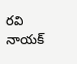రవి నాయక్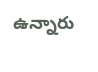ఉన్నారు